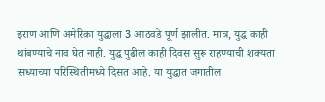इराण आणि अमेरिका युद्धाला 3 आठवडे पूर्ण झालीत. मात्र, युद्ध काही थांबण्याचे नाव घेत नाही. युद्ध पुढील काही दिवस सुरू राहण्याची शक्यता सध्याच्या परिस्थितीमध्ये दिसत आहे. या युद्धात जगातील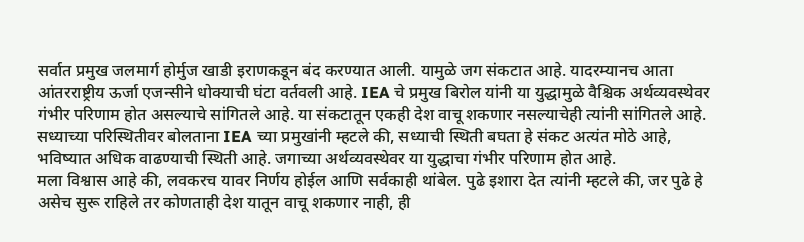सर्वात प्रमुख जलमार्ग होर्मुज खाडी इराणकडून बंद करण्यात आली. यामुळे जग संकटात आहे. यादरम्यानच आता आंतरराष्ट्रीय ऊर्जा एजन्सीने धोक्याची घंटा वर्तवली आहे. IEA चे प्रमुख बिरोल यांनी या युद्धामुळे वैश्चिक अर्थव्यवस्थेवर गंभीर परिणाम होत असल्याचे सांगितले आहे. या संकटातून एकही देश वाचू शकणार नसल्याचेही त्यांनी सांगितले आहे. सध्याच्या परिस्थितीवर बोलताना IEA च्या प्रमुखांनी म्हटले की, सध्याची स्थिती बघता हे संकट अत्यंत मोठे आहे, भविष्यात अधिक वाढण्याची स्थिती आहे. जगाच्या अर्थव्यवस्थेवर या युद्धाचा गंभीर परिणाम होत आहे.
मला विश्वास आहे की, लवकरच यावर निर्णय होईल आणि सर्वकाही थांबेल. पुढे इशारा देत त्यांनी म्हटले की, जर पुढे हे असेच सुरू राहिले तर कोणताही देश यातून वाचू शकणार नाही, ही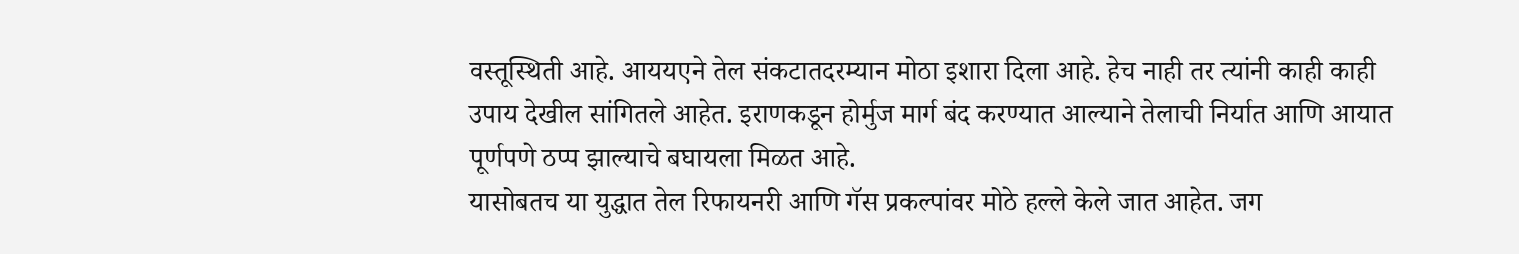वस्तूस्थिती आहे. आययएने तेल संकटातदरम्यान मोठा इशारा दिला आहे. हेच नाही तर त्यांनी काही काही उपाय देखील सांगितले आहेत. इराणकडून होर्मुज मार्ग बंद करण्यात आल्याने तेलाची निर्यात आणि आयात पूर्णपणे ठप्प झाल्याचे बघायला मिळत आहे.
यासोबतच या युद्धात तेल रिफायनरी आणि गॅस प्रकल्पांवर मोठे हल्ले केले जात आहेत. जग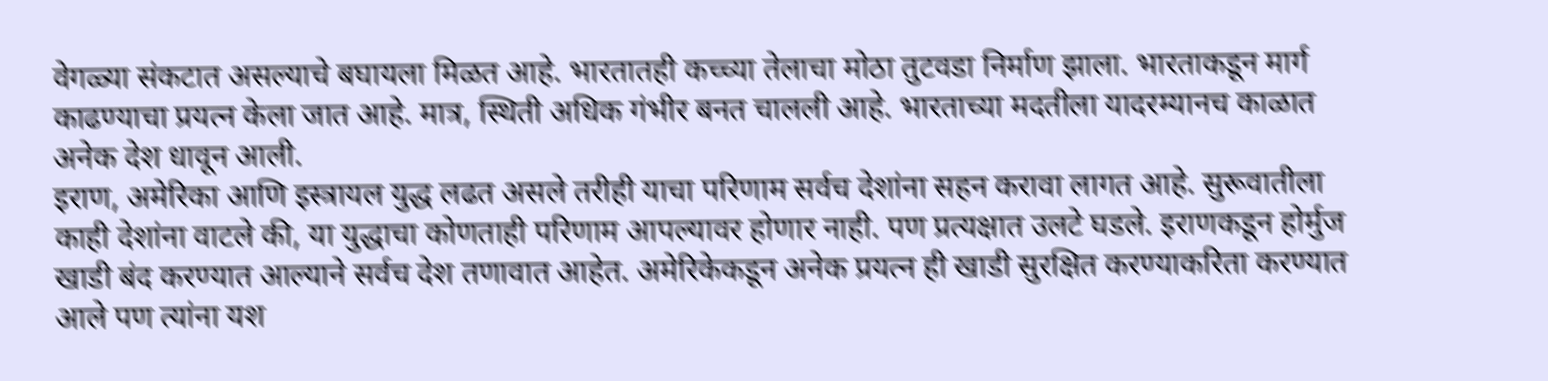वेगळ्या संकटात असल्याचे बघायला मिळत आहे. भारतातही कच्च्या तेलाचा मोठा तुटवडा निर्माण झाला. भारताकडून मार्ग काढण्याचा प्रयत्न केला जात आहे. मात्र, स्थिती अधिक गंभीर बनत चालली आहे. भारताच्या मदतीला यादरम्यानच काळात अनेक देश धावून आली.
इराण, अमेरिका आणि इस्त्रायल युद्ध लढत असले तरीही याचा परिणाम सर्वच देशांना सहन करावा लागत आहे. सुरूवातीला काही देशांना वाटले की, या युद्धाचा कोणताही परिणाम आपल्यावर होणार नाही. पण प्रत्यक्षात उलटे घडले. इराणकडून होर्मुज खाडी बंद करण्यात आल्याने सर्वच देश तणावात आहेत. अमेरिकेकडून अनेक प्रयत्न ही खाडी सुरक्षित करण्याकरिता करण्यात आले पण त्यांना यश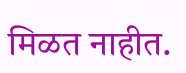मिळत नाहीत.